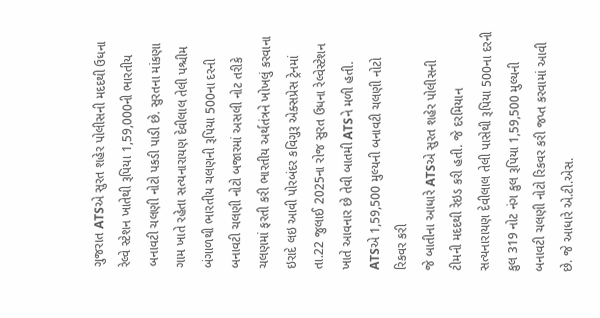ગુજરાત ATSએ સુરત શહેર પોલીસની મદદથી ઉધના રેલ્વે સ્ટેશન ખાતેથી રૂપિયા 1,59,000ની ભારતીય બનાવટી ચલણી નોટો પકડી પાડી છે. સુરતના માંકણા ગામ ખાતે રહેતા સત્યનારાયણ દેવીલાલ તેલી પશ્ચીમ બંગાળથી ભારતીય ચલણની રૂપિયા 500ના દરની બનાવટી ચલણી નોટો બજારમાં અસલી નોટ તરીકે ચલણમાં ફરતી કરી ભારતીય અર્થતંત્રને ખોખલું કરવાના ઇરાદે લઇ આવી પોરબંદર કવિગુરૂ એક્સપ્રેસ ટ્રેનમાં તા.22 જુલાઈ 2025ના રોજ સુરત ઉધના રેલ્વેસ્ટેશન ખાતે આવનાર છે તેવી બાતમી ATSને મળી હતી.
ATSએ 1,59,500 મુલ્યની બનાવટી ચલણી નોટો રિકવર કરી
જે બાતીના આધારે ATSએ સુરત શહેર પોલીસની ટીમની મદદથી રેઇડ કરી હતી. જે દરમિયાન સત્યનારાયણ દેવીલાલ તેલી પાસેથી રૂપિયા 500ના દરની કુલ 319 નોટ નંગ કુલ રૂપિયા 1,59,500 મુલ્યની બનાવટી ચલણી નોટો રિકવર કરી જપ્ત કરવામાં આવી છે. જે આધારે એ.ટી.એસ.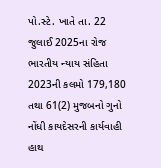પો.સ્ટે. ખાતે તા. 22 જુલાઈ 2025ના રોજ ભારતીય ન્યાય સંહિતા 2023ની કલમો 179,180 તથા 61(2) મુજબનો ગુનો નોંધી કાયદેસરની કાર્યવાહી હાથ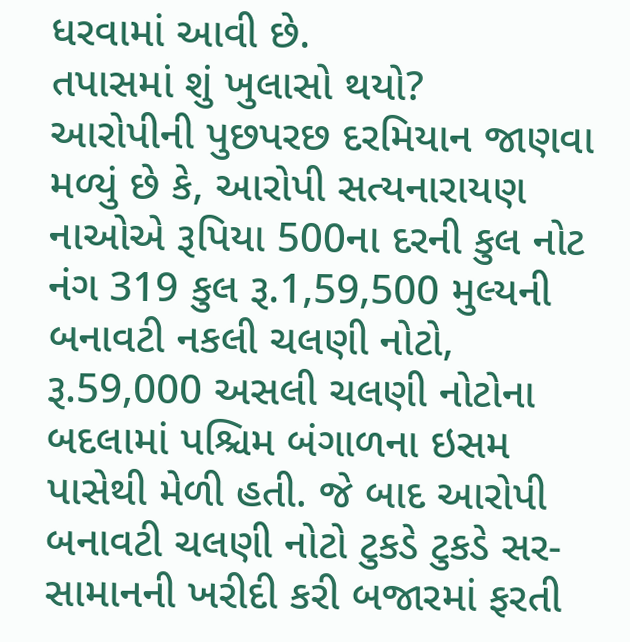ધરવામાં આવી છે.
તપાસમાં શું ખુલાસો થયો?
આરોપીની પુછપરછ દરમિયાન જાણવા મળ્યું છે કે, આરોપી સત્યનારાયણ નાઓએ રૂપિયા 500ના દરની કુલ નોટ નંગ 319 કુલ રૂ.1,59,500 મુલ્યની બનાવટી નકલી ચલણી નોટો, રૂ.59,000 અસલી ચલણી નોટોના બદલામાં પશ્ચિમ બંગાળના ઇસમ પાસેથી મેળી હતી. જે બાદ આરોપી બનાવટી ચલણી નોટો ટુકડે ટુકડે સર-સામાનની ખરીદી કરી બજારમાં ફરતી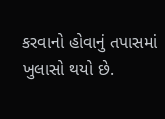કરવાનો હોવાનું તપાસમાં ખુલાસો થયો છે.